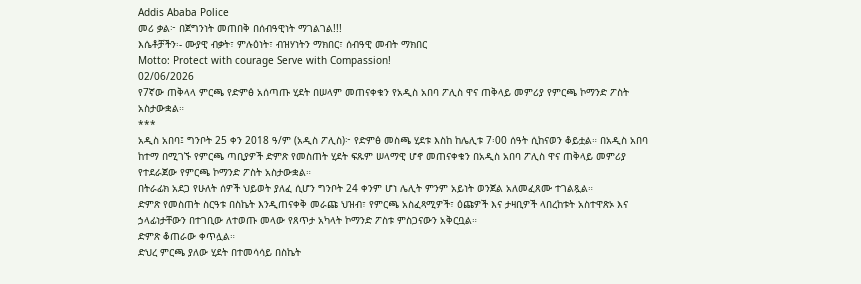Addis Ababa Police
መሪ ቃል፦ በጀግንነት መጠበቅ በሰብዓዊነት ማገልገል!!!
እሴቶቻችን፡- ሙያዊ ብቃት፣ ምሉዕነት፣ ብዝሃነትን ማክበር፣ ሰብዓዊ መብት ማክበር
Motto: Protect with courage Serve with Compassion!
02/06/2026
የ7ኛው ጠቅላላ ምርጫ የድምፅ አሰጣጡ ሂደት በሠላም መጠናቀቁን የአዲስ አበባ ፖሊስ ዋና ጠቅላይ መምሪያ የምርጫ ኮማንድ ፖስት አስታውቋል።
***
አዲስ አበባ፤ ግንቦት 25 ቀን 2018 ዓ/ም (አዲስ ፖሊስ)፦ የድምፅ መስጫ ሂደቱ እስከ ከሌሊቱ 7፡00 ሰዓት ሲከናወን ቆይቷል። በአዲስ አበባ ከተማ በሚገኙ የምርጫ ጣቢያዎች ድምጽ የመስጠት ሂደት ፍጹም ሠላማዊ ሆኖ መጠናቀቁን በአዲስ አበባ ፖሊስ ዋና ጠቅላይ መምሪያ የተደራጀው የምርጫ ኮማንድ ፖስት አስታውቋል።
በትራፊክ አደጋ የሁለት ሰዎች ህይወት ያለፈ ሲሆን ግንቦት 24 ቀንም ሆነ ሌሊት ምንም አይነት ወንጀል አለመፈጸሙ ተገልጿል።
ድምጽ የመስጠት ስርዓቱ በስኬት እንዲጠናቀቅ መራጩ ህዝብ፣ የምርጫ አስፈጻሚዎች፣ ዕጩዎች እና ታዛቢዎች ላበረከቱት አስተዋጽኦ እና ኃላፊነታቸውን በተገቢው ለተወጡ መላው የጸጥታ አካላት ኮማንድ ፖስቱ ምስጋናውን አቅርቧል።
ድምጽ ቆጠራው ቀጥሏል።
ድህረ ምርጫ ያለው ሂደት በተመሳሳይ በስኬት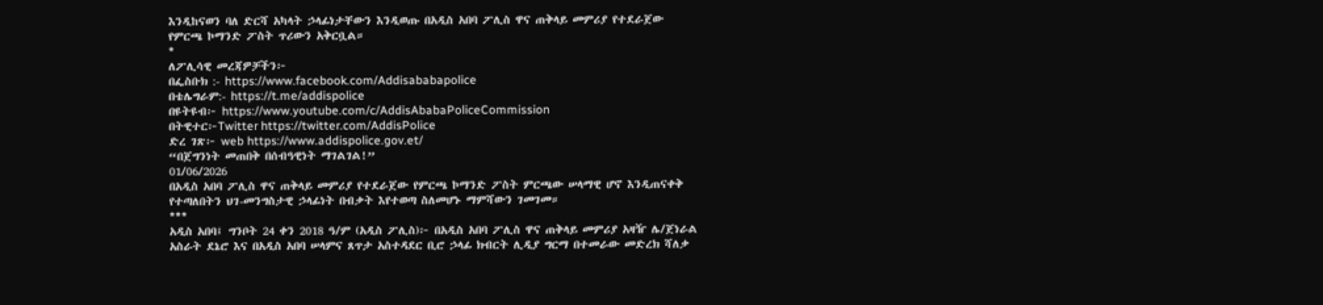እንዲከናወን ባለ ድርሻ አካላት ኃላፊነታቸውን እንዲወጡ በአዲስ አበባ ፖሊስ ዋና ጠቅላይ መምሪያ የተደራጀው የምርጫ ኮማንድ ፖስት ጥሪውን አቅርቧል።
*
ለፖሊሳዊ መረጃዎቻችን፦
በፌስቡክ :- https://www.facebook.com/Addisababapolice
በቴሌግራም:- https://t.me/addispolice
በዩትዩብ፦ https://www.youtube.com/c/AddisAbabaPoliceCommission
በትዊተር፦Twitter https://twitter.com/AddisPolice
ድረ ገጽ፦ web https://www.addispolice.gov.et/
“በጀግንነት መጠበቅ በሰብዓዊነት ማገልገል!”
01/06/2026
በአዲስ አበባ ፖሊስ ዋና ጠቅላይ መምሪያ የተደራጀው የምርጫ ኮማንድ ፖስት ምርጫው ሠላማዊ ሆኖ እንዲጠናቀቅ የተጣለበትን ህገ-መንግስታዊ ኃላፊነት በብቃት እየተወጣ ስለመሆኑ ማምሻውን ገመገመ።
***
አዲስ አበባ፤ ግንቦት 24 ቀን 2018 ዓ/ም (አዲስ ፖሊስ)፦ በአዲስ አበባ ፖሊስ ዋና ጠቅላይ መምሪያ አዛዥ ሌ/ጀነራል አስራት ደኔሮ እና በአዲስ አበባ ሠላምና ጸጥታ አስተዳደር ቢሮ ኃላፊ ክብርት ሊዲያ ግርማ በተመራው መድረክ ሻለቃ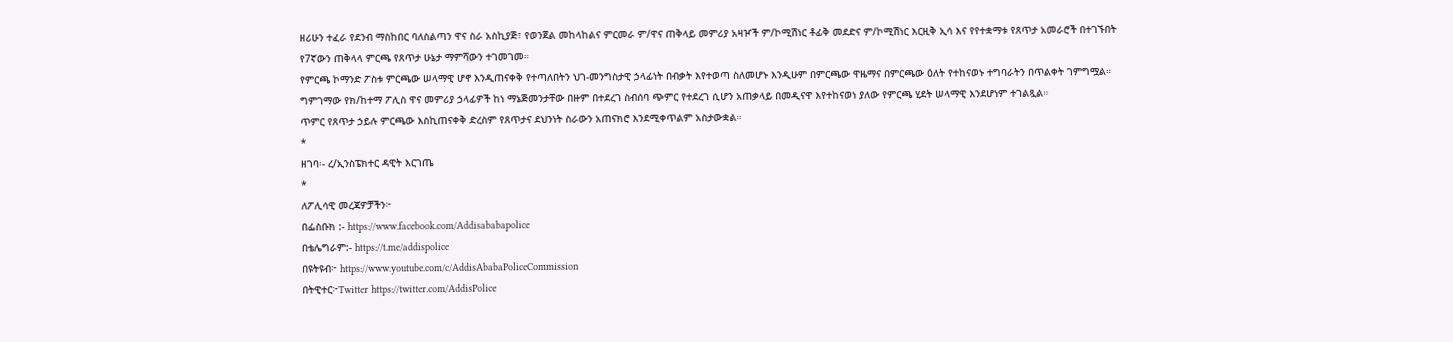ዘሪሁን ተፈራ የደንብ ማስከበር ባለስልጣን ዋና ስራ አስኪያጅ፣ የወንጀል መከላከልና ምርመራ ም/ዋና ጠቅላይ መምሪያ አዛዦች ም/ኮሚሽነር ቶፊቅ መደድና ም/ኮሚሽነር እርዚቅ ኢሳ እና የየተቋማቱ የጸጥታ አመራሮች በተገኙበት የ7ኛውን ጠቅላላ ምርጫ የጸጥታ ሁኔታ ማምሻውን ተገመገመ።
የምርጫ ኮማንድ ፖስቱ ምርጫው ሠላማዊ ሆኖ እንዲጠናቀቅ የተጣለበትን ህገ-መንግስታዊ ኃላፊነት በብቃት እየተወጣ ስለመሆኑ እንዲሁም በምርጫው ዋዜማና በምርጫው ዕለት የተከናወኑ ተግባራትን በጥልቀት ገምግሟል።
ግምገማው የክ/ከተማ ፖሊስ ዋና መምሪያ ኃላፊዎች ከነ ማኔጅመንታቸው በዙም በተደረገ ስብሰባ ጭምር የተደረገ ሲሆን አጠቃላይ በመዲናዋ እየተከናወነ ያለው የምርጫ ሂደት ሠላማዊ እንደሆነም ተገልጿል።
ጥምር የጸጥታ ኃይሉ ምርጫው እስኪጠናቀቅ ድረስም የጸጥታና ደህንነት ስራውን አጠናክሮ እንደሚቀጥልም አስታውቋል።
*
ዘገባ፡- ረ/ኢንስፔክተር ዳዊት እርገጤ
*
ለፖሊሳዊ መረጃዎቻችን፦
በፌስቡክ :- https://www.facebook.com/Addisababapolice
በቴሌግራም:- https://t.me/addispolice
በዩትዩብ፦ https://www.youtube.com/c/AddisAbabaPoliceCommission
በትዊተር፦Twitter https://twitter.com/AddisPolice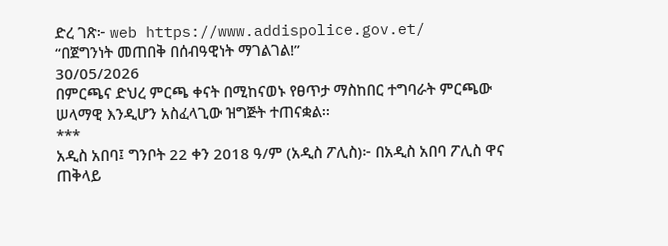ድረ ገጽ፦ web https://www.addispolice.gov.et/
“በጀግንነት መጠበቅ በሰብዓዊነት ማገልገል!”
30/05/2026
በምርጫና ድህረ ምርጫ ቀናት በሚከናወኑ የፀጥታ ማስከበር ተግባራት ምርጫው ሠላማዊ እንዲሆን አስፈላጊው ዝግጅት ተጠናቋል፡፡
***
አዲስ አበባ፤ ግንቦት 22 ቀን 2018 ዓ/ም (አዲስ ፖሊስ)፦ በአዲስ አበባ ፖሊስ ዋና ጠቅላይ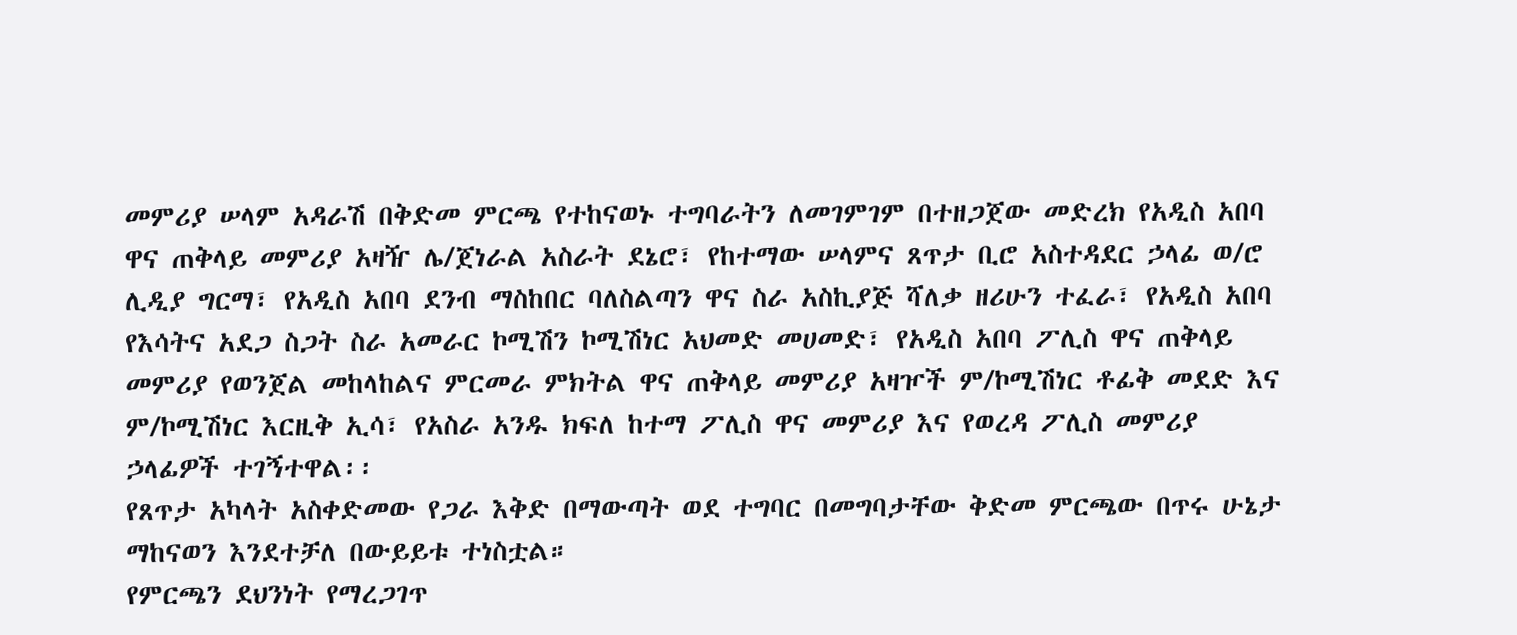መምሪያ ሠላም አዳራሽ በቅድመ ምርጫ የተከናወኑ ተግባራትን ለመገምገም በተዘጋጀው መድረክ የአዲስ አበባ ዋና ጠቅላይ መምሪያ አዛዥ ሌ/ጀነራል አስራት ደኔሮ፣ የከተማው ሠላምና ጸጥታ ቢሮ አስተዳደር ኃላፊ ወ/ሮ ሊዲያ ግርማ፣ የአዲስ አበባ ደንብ ማስከበር ባለስልጣን ዋና ስራ አስኪያጅ ሻለቃ ዘሪሁን ተፈራ፣ የአዲስ አበባ የእሳትና አደጋ ስጋት ስራ አመራር ኮሚሽን ኮሚሽነር አህመድ መሀመድ፣ የአዲስ አበባ ፖሊስ ዋና ጠቅላይ መምሪያ የወንጀል መከላከልና ምርመራ ምክትል ዋና ጠቅላይ መምሪያ አዛዦች ም/ኮሚሽነር ቶፊቅ መደድ እና ም/ኮሚሽነር እርዚቅ ኢሳ፣ የአስራ አንዱ ክፍለ ከተማ ፖሊስ ዋና መምሪያ እና የወረዳ ፖሊስ መምሪያ ኃላፊዎች ተገኝተዋል፡፡
የጸጥታ አካላት አስቀድመው የጋራ እቅድ በማውጣት ወደ ተግባር በመግባታቸው ቅድመ ምርጫው በጥሩ ሁኔታ ማከናወን እንደተቻለ በውይይቱ ተነስቷል።
የምርጫን ደህንነት የማረጋገጥ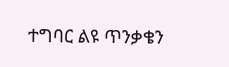ተግባር ልዩ ጥንቃቄን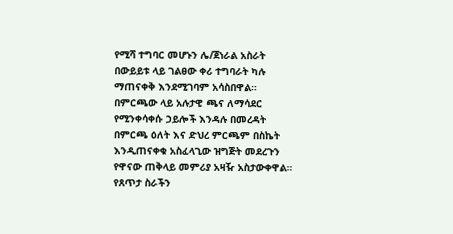የሚሻ ተግባር መሆኑን ሌ/ጀነራል አስራት በውይይቱ ላይ ገልፀው ቀሪ ተግባራት ካሉ ማጠናቀቅ እንደሚገባም አሳስበዋል።
በምርጫው ላይ አሉታዊ ጫና ለማሳደር የሚንቀሳቀሱ ኃይሎች እንዳሉ በመረዳት በምርጫ ዕለት እና ድህረ ምርጫም በስኬት እንዲጠናቀቁ አስፈላጊው ዝግጅት መደረጉን የዋናው ጠቅላይ መምሪያ አዛዥ አስታውቀዋል።
የጸጥታ ስራችን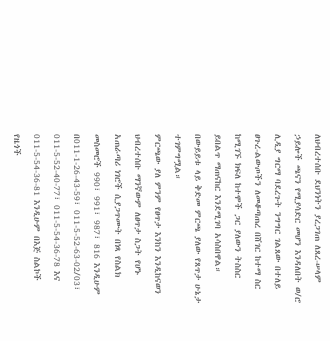ለህብረተሰቡ ደህንነትን ያረጋገጠ ለጸረ-ሠላም ኃይሎች ጫናን የሚያሳድር መሆን እንዳለበት ወ/ሮ ሊዲያ ግርማ ባደረጉት ንግግር ገልጸው በተለይ ፀጉረ-ልውጦችን ለመቆጣጠረ በሸገር ከተማ ስር ከሚገኙ ክፍለ ከተሞች ጋር ያለውን ትስስር ይበልጥ ማጠናከር እንደሚገባ አሳስበዋል።
በውይይቱ ላይ ቅድመ ምርጫ ያለው የጸጥታ ሁኔታ ተገምግሟል።
ምርጫው ያለ ምንም የፀጥታ እንከን እንዲከናወን ህብረተሰቡ ማንኛውም ለፀጥታ ስጋት የሆኑ አጠራጣሪ ነገሮች ሲያጋጥሙት በነጻ የስልክ መስመሮች 990፣ 991፣ 987፣ 816 እንዲሁም በ011-1-26-43-59፣ 011-5-52-63-02/03፣ 011-5-52-40-77፣ 011-5-54-36-78 እና 011-5-54-36-81 እንዲሁም በእጅ ስልኮች የዜጎች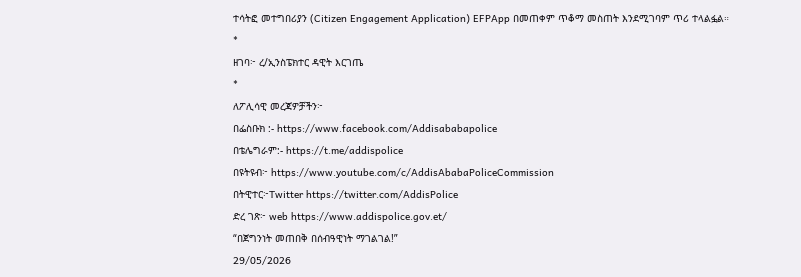ተሳትፎ መተግበሪያን (Citizen Engagement Application) EFPApp በመጠቀም ጥቆማ መስጠት እንደሚገባም ጥሪ ተላልፏል።
*
ዘገባ፦ ረ/ኢንስፔክተር ዳዊት እርገጤ
*
ለፖሊሳዊ መረጃዎቻችን፦
በፌስቡክ :- https://www.facebook.com/Addisababapolice
በቴሌግራም:- https://t.me/addispolice
በዩትዩብ፦ https://www.youtube.com/c/AddisAbabaPoliceCommission
በትዊተር፦Twitter https://twitter.com/AddisPolice
ድረ ገጽ፦ web https://www.addispolice.gov.et/
“በጀግንነት መጠበቅ በሰብዓዊነት ማገልገል!”
29/05/2026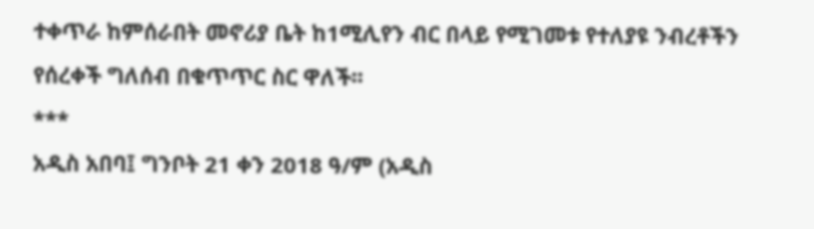ተቀጥራ ከምሰራበት መኖሪያ ቤት ከ1ሚሊየን ብር በላይ የሚገመቱ የተለያዩ ንብረቶችን የሰረቀች ግለሰብ በቁጥጥር ስር ዋለች፡፡
***
አዲስ አበባ፤ ግንቦት 21 ቀን 2018 ዓ/ም (አዲስ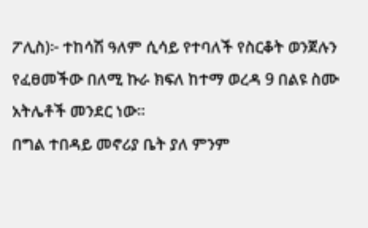ፖሊስ)፦ ተከሳሽ ዓለም ሲሳይ የተባለች የስርቆት ወንጀሉን የፈፀመችው በለሚ ኩራ ክፍለ ከተማ ወረዳ 9 በልዩ ስሙ አትሌቶች መንደር ነው።
በግል ተበዳይ መኖሪያ ቤት ያለ ምንም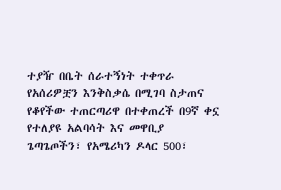ተያዥ በቤት ሰራተኝነት ተቀጥራ የአሰሪዎቿን እንቅስቃሴ በሚገባ ስታጠና የቆየችው ተጠርጣሪዋ በተቀጠረች በ9ኛ ቀኗ የተለያዩ አልባሳት እና መዋቢያ ጌጣጌጦችን፣ የአሜሪካን ዶላር 500፣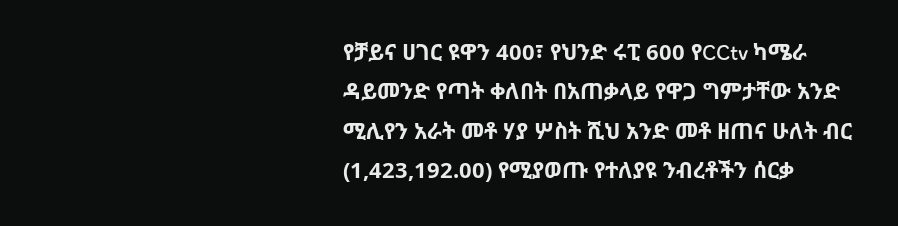የቻይና ሀገር ዩዋን 400፣ የህንድ ሩፒ 600 የCCtv ካሜራ ዳይመንድ የጣት ቀለበት በአጠቃላይ የዋጋ ግምታቸው አንድ ሚሊየን አራት መቶ ሃያ ሦስት ሺህ አንድ መቶ ዘጠና ሁለት ብር (1,423,192.00) የሚያወጡ የተለያዩ ንብረቶችን ሰርቃ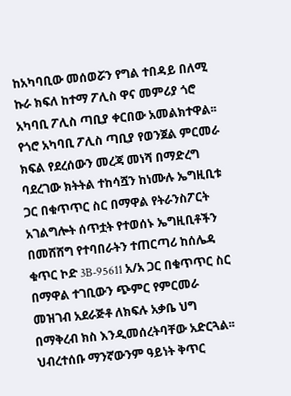ከአካባቢው መሰወሯን የግል ተበዳይ በለሚ ኩራ ክፍለ ከተማ ፖሊስ ዋና መምሪያ ጎሮ አካባቢ ፖሊስ ጣቢያ ቀርበው አመልክተዋል፡፡
የጎሮ አካባቢ ፖሊስ ጣቢያ የወንጀል ምርመራ ክፍል የደረሰውን መረጃ መነሻ በማድረግ ባደረገው ክትትል ተከሳሿን ከነሙሉ ኤግዚቢቱ ጋር በቁጥጥር ስር በማዋል የትራንስፖርት አገልግሎት ሰጥቷት የተወሰኑ ኤግዚቢቶችን በመሸሸግ የተባበራትን ተጠርጣሪ ከሰሌዳ ቁጥር ኮድ 3B-95611 አ/አ ጋር በቁጥጥር ስር በማዋል ተገቢውን ጭምር የምርመራ መዝገብ አደራጅቶ ለክፍሉ አቃቤ ህግ በማቅረብ ክስ እንዲመሰረትባቸው አድርጓል፡፡
ህብረተሰቡ ማንኛውንም ዓይነት ቅጥር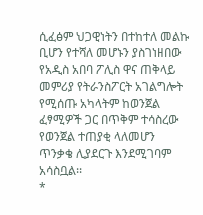ሲፈፅም ህጋዊነትን በተከተለ መልኩ ቢሆን የተሻለ መሆኑን ያስገነዘበው የአዲስ አበባ ፖሊስ ዋና ጠቅላይ መምሪያ የትራንስፖርት አገልግሎት የሚሰጡ አካላትም ከወንጀል ፈፃሚዎች ጋር በጥቅም ተሳስረው የወንጀል ተጠያቂ ላለመሆን ጥንቃቄ ሊያደርጉ እንደሚገባም አሳስቧል፡፡
*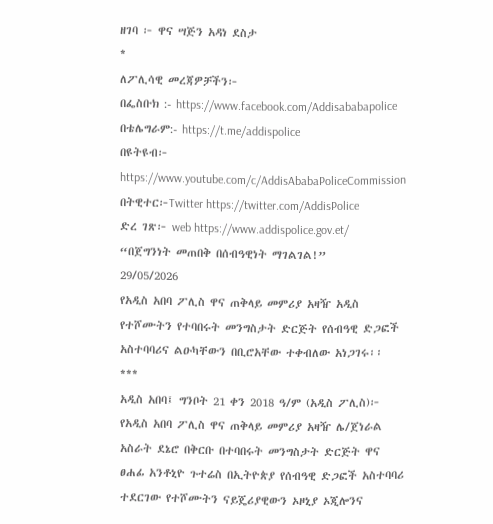ዘገባ ፦ ዋና ሣጅን አዳነ ደስታ
*
ለፖሊሳዊ መረጃዎቻችን፦
በፌስቡክ :- https://www.facebook.com/Addisababapolice
በቴሌግራም:- https://t.me/addispolice
በዩትዩብ፦ https://www.youtube.com/c/AddisAbabaPoliceCommission
በትዊተር፦Twitter https://twitter.com/AddisPolice
ድረ ገጽ፦ web https://www.addispolice.gov.et/
“በጀግንነት መጠበቅ በሰብዓዊነት ማገልገል!”
29/05/2026
የአዲስ አበባ ፖሊስ ዋና ጠቅላይ መምሪያ አዛዥ አዲስ የተሾሙትን የተባበሩት መንግስታት ድርጅት የሰብዓዊ ድጋፎች አስተባባሪና ልዑካቸውን በቢሮአቸው ተቀብለው አነጋገሩ፡፡
***
አዲስ አበባ፤ ግንቦት 21 ቀን 2018 ዓ/ም (አዲስ ፖሊስ)፦ የአዲስ አበባ ፖሊስ ዋና ጠቅላይ መምሪያ አዛዥ ሌ/ጀነራል አስራት ደኔሮ በቅርቡ በተባበሩት መንግስታት ድርጅት ዋና ፀሐፊ አንቶኒዮ ጉተሬስ በኢትዮጵያ የሰብዓዊ ድጋፎች አስተባባሪ ተደርገው የተሾሙትን ናይጄሪያዊውን ኦዞኒያ ኦጂሎንና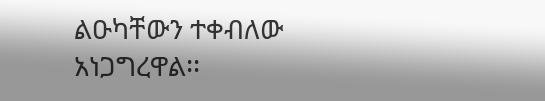ልዑካቸውን ተቀብለው አነጋግረዋል፡፡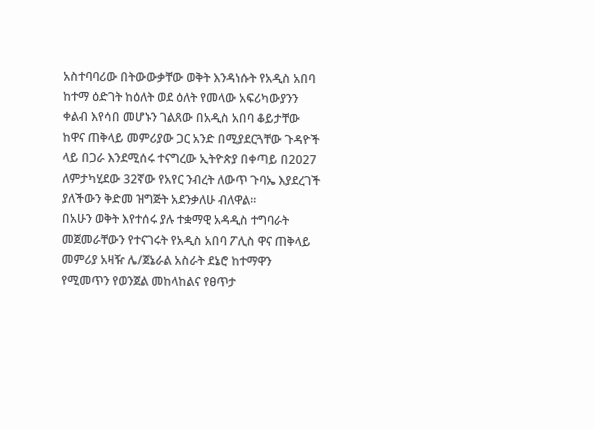አስተባባሪው በትውውቃቸው ወቅት እንዳነሱት የአዲስ አበባ ከተማ ዕድገት ከዕለት ወደ ዕለት የመላው አፍሪካውያንን ቀልብ እየሳበ መሆኑን ገልጸው በአዲስ አበባ ቆይታቸው ከዋና ጠቅላይ መምሪያው ጋር አንድ በሚያደርጓቸው ጉዳዮች ላይ በጋራ እንደሚሰሩ ተናግረው ኢትዮጵያ በቀጣይ በ2027 ለምታካሂደው 32ኛው የአየር ንብረት ለውጥ ጉባኤ እያደረገች ያለችውን ቅድመ ዝግጅት አደንቃለሁ ብለዋል፡፡
በአሁን ወቅት እየተሰሩ ያሉ ተቋማዊ አዳዲስ ተግባራት መጀመራቸውን የተናገሩት የአዲስ አበባ ፖሊስ ዋና ጠቅላይ መምሪያ አዛዥ ሌ/ጀኔራል አስራት ደኔሮ ከተማዋን የሚመጥን የወንጀል መከላከልና የፀጥታ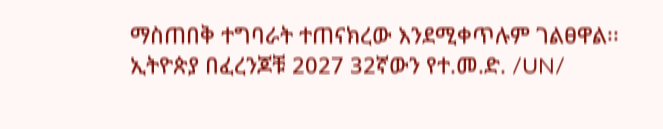ማስጠበቅ ተግባራት ተጠናክረው እንደሚቀጥሉም ገልፀዋል፡፡
ኢትዮጵያ በፈረንጆቹ 2027 32ኛውን የተ.መ.ድ. /UN/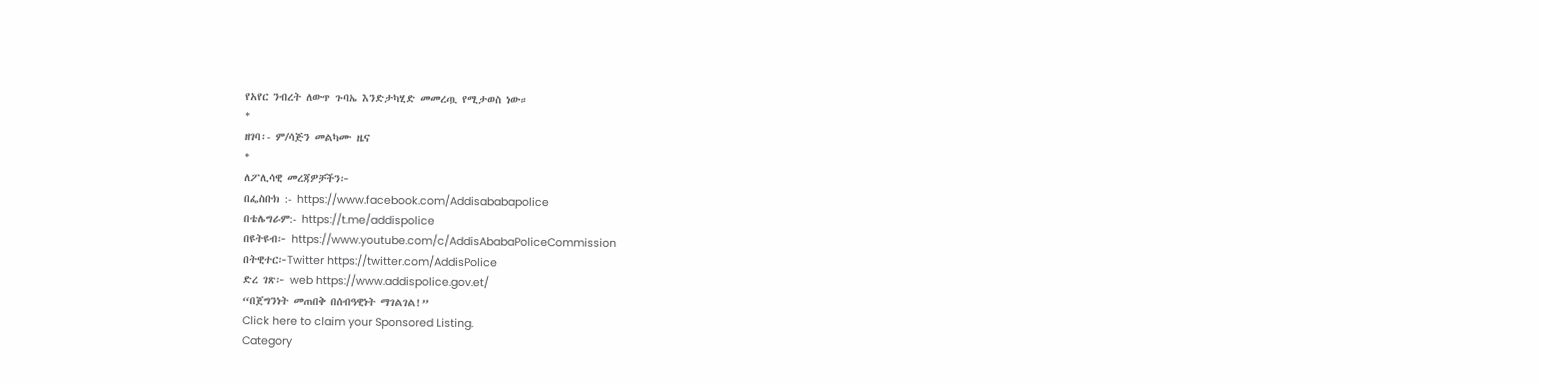የአየር ንብረት ለውጥ ጉባኤ እንድታካሂድ መመረጧ የሚታወስ ነው።
*
ዘገባ፡- ም/ሳጅን መልካሙ ዜና
*
ለፖሊሳዊ መረጃዎቻችን፦
በፌስቡክ :- https://www.facebook.com/Addisababapolice
በቴሌግራም:- https://t.me/addispolice
በዩትዩብ፦ https://www.youtube.com/c/AddisAbabaPoliceCommission
በትዊተር፦Twitter https://twitter.com/AddisPolice
ድረ ገጽ፦ web https://www.addispolice.gov.et/
“በጀግንነት መጠበቅ በሰብዓዊነት ማገልገል!”
Click here to claim your Sponsored Listing.
Category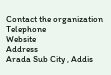Contact the organization
Telephone
Website
Address
Arada Sub City , Addis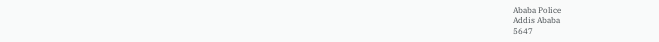Ababa Police
Addis Ababa
5647